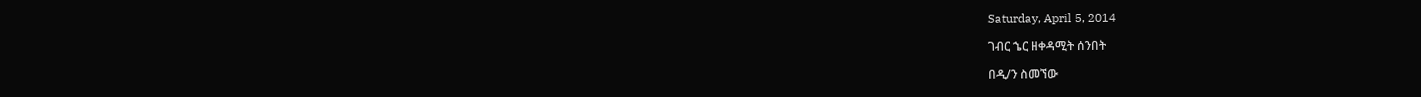Saturday, April 5, 2014

ገብር ኄር ዘቀዳሚት ሰንበት

በዲ/ን ስመኘው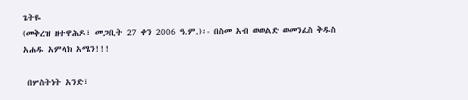ጌትዬ
(መቅረዝ ዘተዋሕዶ፣ መጋቢት 27 ቀን 2006 ዓ.ም.)፡- በስመ አብ ወወልድ ወመንፈስ ቅዱስ አሐዱ አምላክ አሜን!!!

 በሦስትነት አንድ፣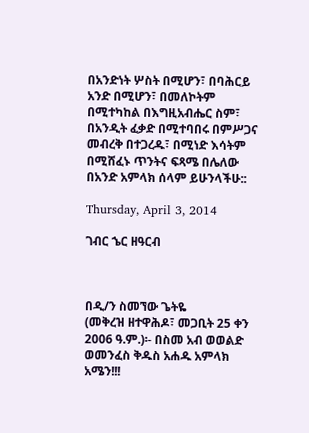በአንድነት ሦስት በሚሆን፣ በባሕርይ አንድ በሚሆን፣ በመለኮትም በሚተካከል በእግዚአብሔር ስም፣ በአንዲት ፈቃድ በሚተባበሩ በምሥጋና መብረቅ በተጋረዱ፣ በሚነድ እሳትም በሚሸፈኑ ጥንትና ፍጻሜ በሌለው በአንድ አምላክ ሰላም ይሁንላችሁ::

Thursday, April 3, 2014

ገብር ኄር ዘዓርብ



በዲ/ን ስመኘው ጌትዬ
(መቅረዝ ዘተዋሕዶ፣ መጋቢት 25 ቀን 2006 ዓ.ም.)፡- በስመ አብ ወወልድ ወመንፈስ ቅዱስ አሐዱ አምላክ አሜን!!!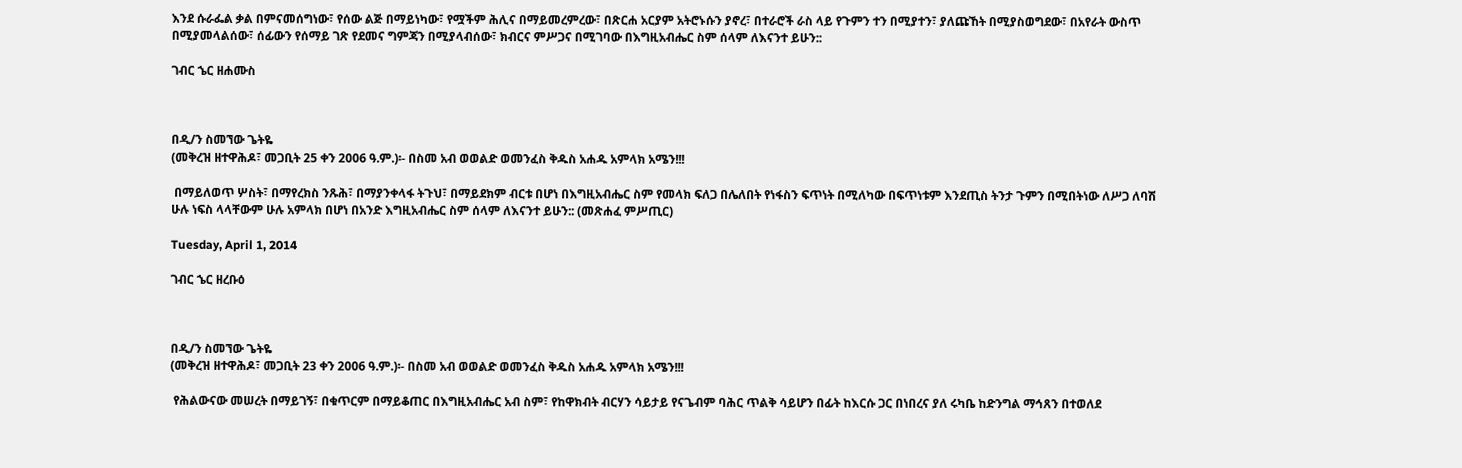እንደ ሱራፌል ቃል በምናመሰግነው፣ የሰው ልጅ በማይነካው፣ የሟችም ሕሊና በማይመረምረው፣ በጽርሐ አርያም አትሮኑሱን ያኖረ፣ በተራሮች ራስ ላይ የጉምን ተን በሚያተን፣ ያለጩኸት በሚያስወግደው፣ በአየራት ውስጥ በሚያመላልሰው፣ ሰፊውን የሰማይ ገጽ የደመና ግምጃን በሚያላብሰው፣ ክብርና ምሥጋና በሚገባው በእግዚአብሔር ስም ሰላም ለእናንተ ይሁን::

ገብር ኄር ዘሐሙስ



በዲ/ን ስመኘው ጌትዬ
(መቅረዝ ዘተዋሕዶ፣ መጋቢት 25 ቀን 2006 ዓ.ም.)፡- በስመ አብ ወወልድ ወመንፈስ ቅዱስ አሐዱ አምላክ አሜን!!!

 በማይለወጥ ሦስት፣ በማየረክስ ንጹሕ፣ በማያንቀላፋ ትጉህ፣ በማይደክም ብርቱ በሆነ በእግዚአብሔር ስም የመላክ ፍለጋ በሌለበት የነፋስን ፍጥነት በሚለካው በፍጥነቱም እንደጢስ ትንታ ጉምን በሚበትነው ለሥጋ ለባሽ ሁሉ ነፍስ ላላቸውም ሁሉ አምላክ በሆነ በአንድ እግዚአብሔር ስም ሰላም ለእናንተ ይሁን:: (መጽሐፈ ምሥጢር)

Tuesday, April 1, 2014

ገብር ኄር ዘረቡዕ



በዲ/ን ስመኘው ጌትዬ
(መቅረዝ ዘተዋሕዶ፣ መጋቢት 23 ቀን 2006 ዓ.ም.)፡- በስመ አብ ወወልድ ወመንፈስ ቅዱስ አሐዱ አምላክ አሜን!!!

 የሕልውናው መሠረት በማይገኝ፣ በቁጥርም በማይቆጠር በእግዚአብሔር አብ ስም፣ የከዋክብት ብርሃን ሳይታይ የናጌብም ባሕር ጥልቅ ሳይሆን በፊት ከእርሱ ጋር በነበረና ያለ ሩካቤ ከድንግል ማኅጸን በተወለደ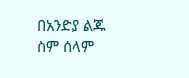በአንድያ ልጁ ስም ሰላም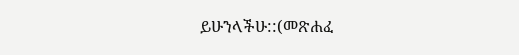ይሁንላችሁ::(መጽሐፈ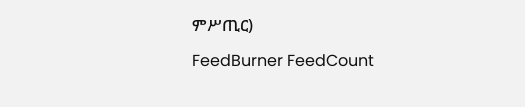ምሥጢር)

FeedBurner FeedCount